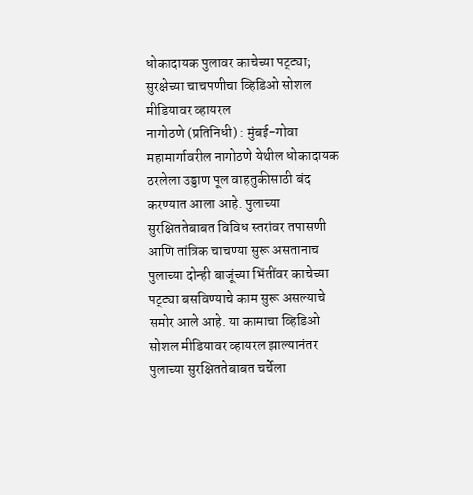धोकादायक पुलावर काचेच्या पट्ट्या; सुरक्षेच्या चाचपणीचा व्हिडिओ सोशल मीडियावर व्हायरल
नागोठणे (प्रतिनिधी) : मुंबई-गोवा महामार्गावरील नागोठणे येथील धोकादायक ठरलेला उड्डाण पूल वाहतुकीसाठी बंद करण्यात आला आहे. पुलाच्या सुरक्षिततेबाबत विविध स्तरांवर तपासणी आणि तांत्रिक चाचण्या सुरू असतानाच पुलाच्या दोन्ही बाजूंच्या भिंतींवर काचेच्या पट्ट्या बसविण्याचे काम सुरू असल्याचे समोर आले आहे. या कामाचा व्हिडिओ सोशल मीडियावर व्हायरल झाल्यानंतर पुलाच्या सुरक्षिततेबाबत चर्चेला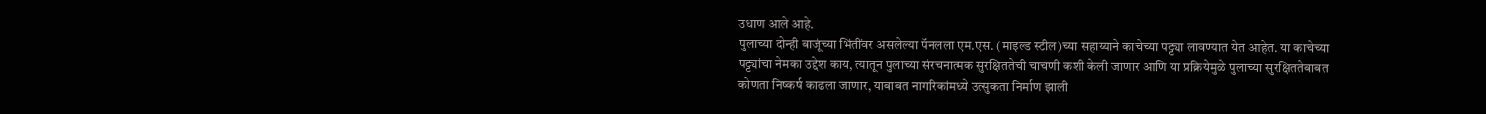उधाण आले आहे.
पुलाच्या दोन्ही बाजूंच्या भिंतींवर असलेल्या पॅनलला एम.एस. (माइल्ड स्टील)च्या सहाय्याने काचेच्या पट्ट्या लावण्यात येत आहेत. या काचेच्या पट्ट्यांचा नेमका उद्देश काय, त्यातून पुलाच्या संरचनात्मक सुरक्षिततेची चाचणी कशी केली जाणार आणि या प्रक्रियेमुळे पुलाच्या सुरक्षिततेबाबत कोणता निष्कर्ष काढला जाणार, याबाबत नागरिकांमध्ये उत्सुकता निर्माण झाली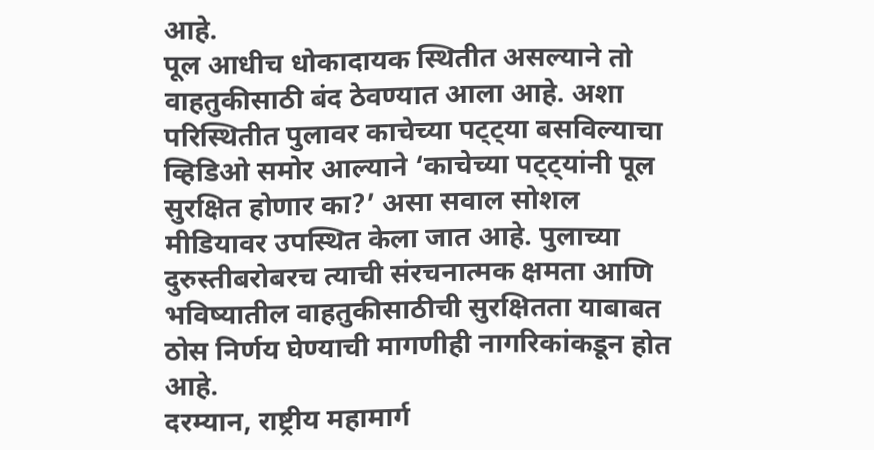आहे.
पूल आधीच धोकादायक स्थितीत असल्याने तो वाहतुकीसाठी बंद ठेवण्यात आला आहे. अशा परिस्थितीत पुलावर काचेच्या पट्ट्या बसविल्याचा व्हिडिओ समोर आल्याने ‘काचेच्या पट्ट्यांनी पूल सुरक्षित होणार का?’ असा सवाल सोशल मीडियावर उपस्थित केला जात आहे. पुलाच्या दुरुस्तीबरोबरच त्याची संरचनात्मक क्षमता आणि भविष्यातील वाहतुकीसाठीची सुरक्षितता याबाबत ठोस निर्णय घेण्याची मागणीही नागरिकांकडून होत आहे.
दरम्यान, राष्ट्रीय महामार्ग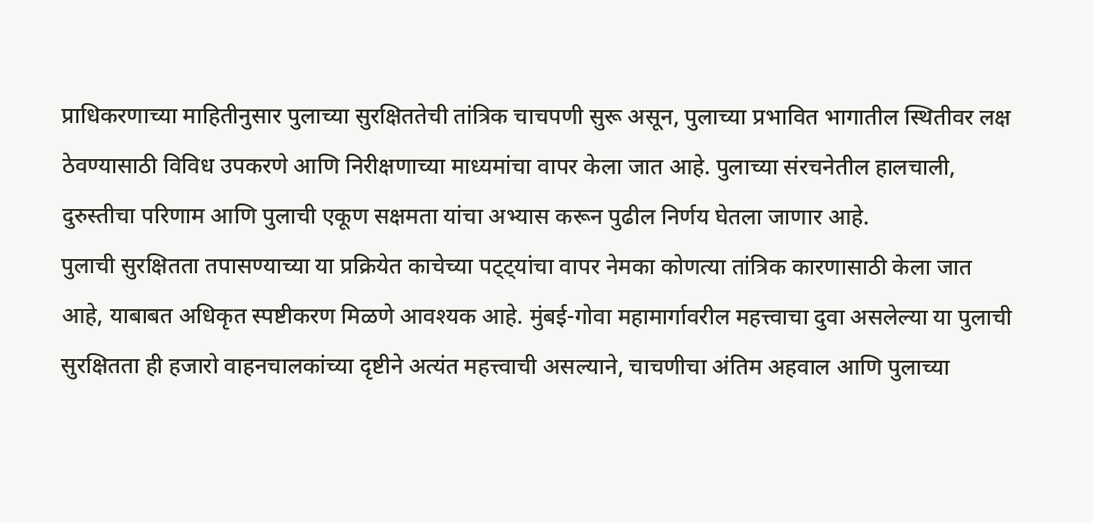प्राधिकरणाच्या माहितीनुसार पुलाच्या सुरक्षिततेची तांत्रिक चाचपणी सुरू असून, पुलाच्या प्रभावित भागातील स्थितीवर लक्ष ठेवण्यासाठी विविध उपकरणे आणि निरीक्षणाच्या माध्यमांचा वापर केला जात आहे. पुलाच्या संरचनेतील हालचाली, दुरुस्तीचा परिणाम आणि पुलाची एकूण सक्षमता यांचा अभ्यास करून पुढील निर्णय घेतला जाणार आहे.
पुलाची सुरक्षितता तपासण्याच्या या प्रक्रियेत काचेच्या पट्ट्यांचा वापर नेमका कोणत्या तांत्रिक कारणासाठी केला जात आहे, याबाबत अधिकृत स्पष्टीकरण मिळणे आवश्यक आहे. मुंबई-गोवा महामार्गावरील महत्त्वाचा दुवा असलेल्या या पुलाची सुरक्षितता ही हजारो वाहनचालकांच्या दृष्टीने अत्यंत महत्त्वाची असल्याने, चाचणीचा अंतिम अहवाल आणि पुलाच्या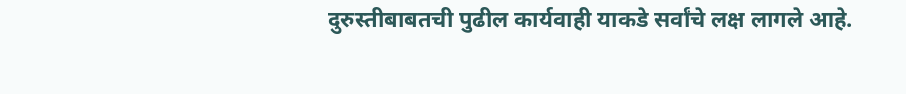दुरुस्तीबाबतची पुढील कार्यवाही याकडे सर्वांचे लक्ष लागले आहे.